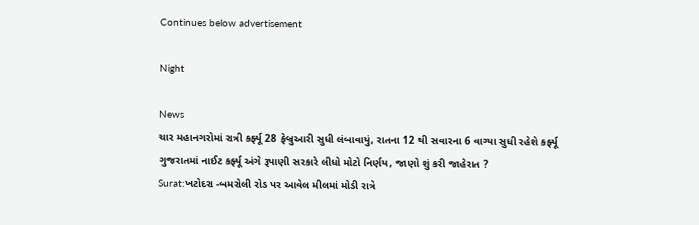Continues below advertisement

Night

News
ચાર મહાનગરોમાં રાત્રી કર્ફ્યૂ 28 ફેબ્રુઆરી સુધી લંબાવાયું, રાતના 12 થી સવારના 6 વાગ્યા સુધી રહેશે કર્ફ્યૂ
ગુજરાતમાં નાઈટ કર્ફ્યૂ અંગે રૂપાણી સરકારે લીધો મોટો નિર્ણય, જાણો શું કરી જાહેરાત ?
Surat:ખટોદરા -બમરોલી રોડ પર આવેલ મીલમાં મોડી રાત્રે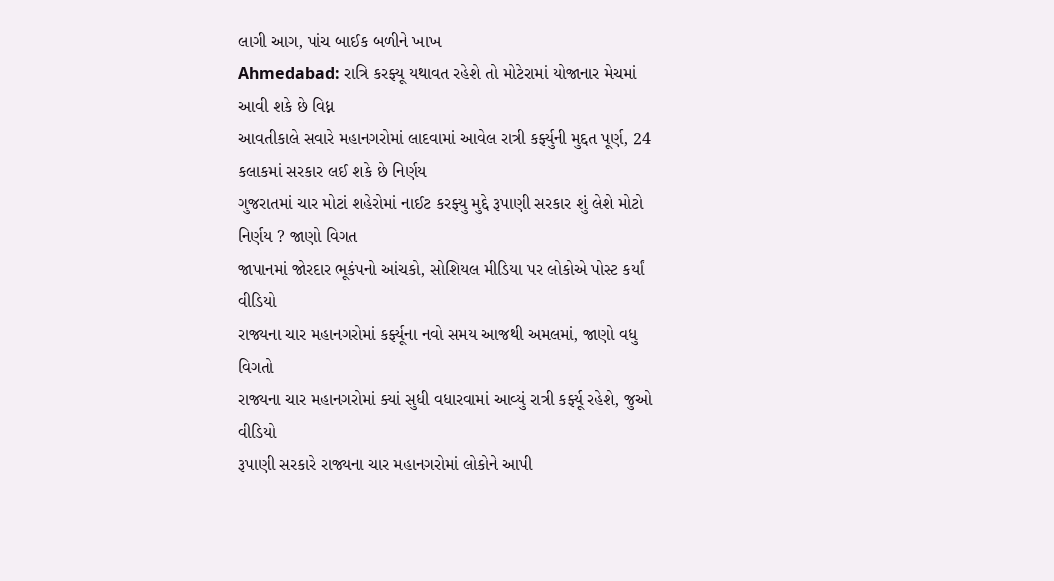લાગી આગ, પાંચ બાઈક બળીને ખાખ
Ahmedabad: રાત્રિ કરફ્યૂ યથાવત રહેશે તો મોટેરામાં યોજાનાર મેચમાં આવી શકે છે વિધ્ન
આવતીકાલે સવારે મહાનગરોમાં લાદવામાં આવેલ રાત્રી કર્ફ્યુની મુદ્દત પૂર્ણ, 24 કલાકમાં સરકાર લઈ શકે છે નિર્ણય
ગુજરાતમાં ચાર મોટાં શહેરોમાં નાઈટ કરફ્યુ મુદ્દે રૂપાણી સરકાર શું લેશે મોટો નિર્ણય ? જાણો વિગત
જાપાનમાં જોરદાર ભૂકંપનો આંચકો, સોશિયલ મીડિયા પર લોકોએ પોસ્ટ કર્યાં વીડિયો
રાજ્યના ચાર મહાનગરોમાં કર્ફ્યૂના નવો સમય આજથી અમલમાં, જાણો વધુ વિગતો
રાજ્યના ચાર મહાનગરોમાં ક્યાં સુધી વધારવામાં આવ્યું રાત્રી કર્ફ્યૂ રહેશે, જુઓ વીડિયો
રૂપાણી સરકારે રાજ્યના ચાર મહાનગરોમાં લોકોને આપી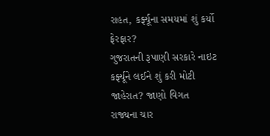રાહત, કર્ફ્યૂના સમયમાં શું કર્યો ફેરફાર?
ગુજરાતની રૂપાણી સરકારે નાઇટ કર્ફ્યૂને લઈને શું કરી મોટી જાહેરાત? જાણો વિગત
રાજ્યના ચાર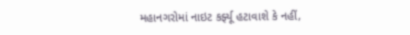મહાનગરોમાં નાઇટ કર્ફ્યૂ હટાવાશે કે નહીં,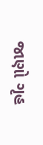જાણો ગૃહ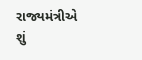રાજ્યમંત્રીએ શું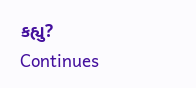કહ્યુ?
Continues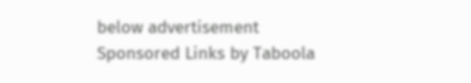below advertisement
Sponsored Links by Taboola